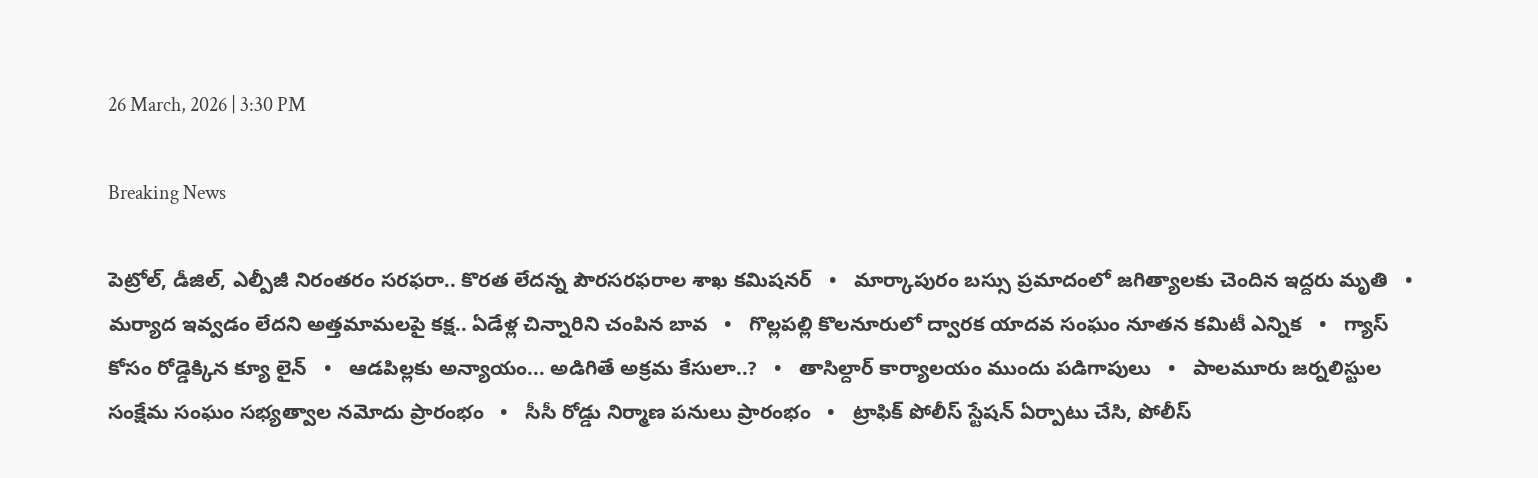26 March, 2026 | 3:30 PM

Breaking News

పెట్రోల్, డీజిల్, ఎల్పీజీ నిరంతరం సరఫరా.. కొరత లేదన్న పౌరసరఫరాల శాఖ కమిషనర్‌   •   మార్కాపురం బస్సు ప్రమాదంలో జగిత్యాలకు చెందిన ఇద్దరు మృతి   •   మ‌ర్యాద ఇవ్వ‌డం లేదని అత్తమామలపై కక్ష.. ఏడేళ్ల చిన్నారిని చంపిన బావ   •   గొల్లపల్లి కొలనూరులో ద్వారక యాదవ సంఘం నూతన కమిటీ ఎన్నిక   •   గ్యాస్ కోసం రోడ్డెక్కిన క్యూ లైన్   •   ఆడపిల్లకు అన్యాయం... అడిగితే అక్రమ కేసులా..?   •   తాసిల్దార్ కార్యాలయం ముందు పడిగాపులు   •   పాలమూరు జర్నలిస్టుల సంక్షేమ సంఘం సభ్యత్వాల నమోదు ప్రారంభం   •   సీసీ రోడ్డు నిర్మాణ పనులు ప్రారంభం   •   ట్రాఫిక్ పోలీస్ స్టేషన్ ఏర్పాటు చేసి, పోలీస్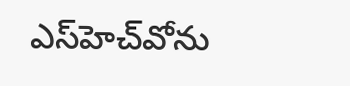ఎస్‌హెచ్‌వోను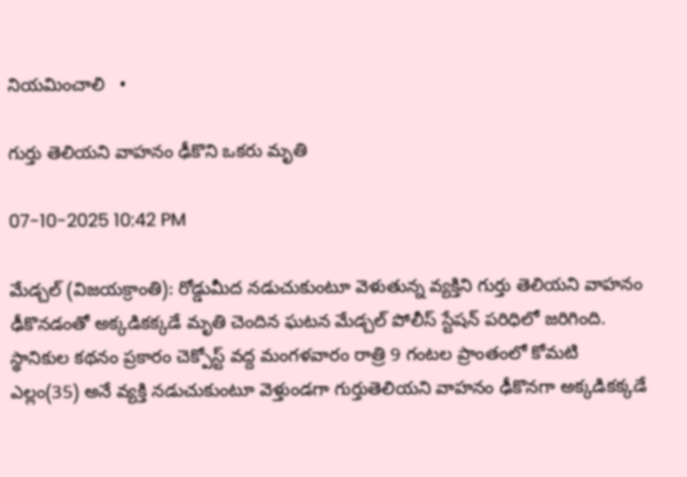నియమించాలి   •

గుర్తు తెలియని వాహనం ఢీకొని ఒకరు మృతి

07-10-2025 10:42 PM

మేడ్చల్ (విజయక్రాంతి): రోడ్డుమీద నడుచుకుంటూ వెళుతున్న వ్యక్తిని గుర్తు తెలియని వాహనం ఢీకొనడంతో అక్కడికక్కడే మృతి చెందిన ఘటన మేడ్చల్ పోలీస్ స్టేషన్ పరిధిలో జరిగింది. స్థానికుల కథనం ప్రకారం చెక్పోస్ట్ వద్ద మంగళవారం రాత్రి 9 గంటల ప్రాంతంలో కోమటి ఎల్లం(35) అనే వ్యక్తి నడుచుకుంటూ వెళ్తుండగా గుర్తుతెలియని వాహనం ఢీకొనగా అక్కడికక్కడే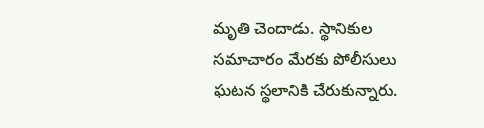మృతి చెందాడు. స్థానికుల సమాచారం మేరకు పోలీసులు ఘటన స్థలానికి చేరుకున్నారు.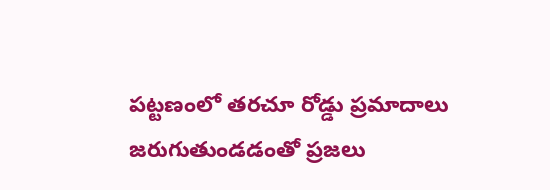పట్టణంలో తరచూ రోడ్డు ప్రమాదాలు జరుగుతుండడంతో ప్రజలు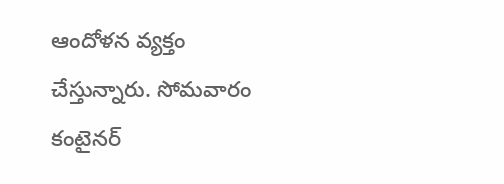ఆందోళన వ్యక్తం చేస్తున్నారు. సోమవారం కంటైనర్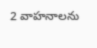2 వాహనాలను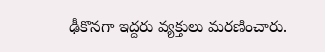ఢీకొనగా ఇద్దరు వ్యక్తులు మరణించారు.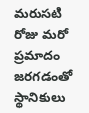మరుసటి రోజు మరో ప్రమాదం జరగడంతో స్థానికులు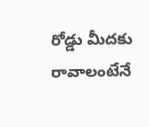రోడ్డు మీదకు రావాలంటేనే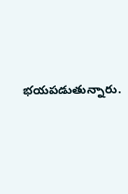భయపడుతున్నారు.